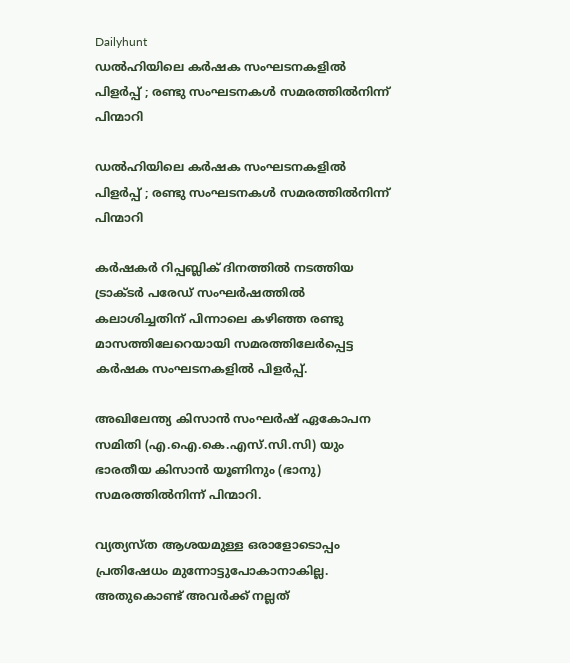Dailyhunt
ഡല്‍ഹിയിലെ കര്‍ഷക സംഘടനകളില്‍ പിളര്‍പ്പ് ; രണ്ടു സംഘടനകള്‍ സമരത്തില്‍നിന്ന് പിന്മാറി

ഡല്‍ഹിയിലെ കര്‍ഷക സംഘടനകളില്‍ പിളര്‍പ്പ് ; രണ്ടു സംഘടനകള്‍ സമരത്തില്‍നിന്ന് പിന്മാറി

കര്‍ഷകര്‍ റിപ്പബ്ലിക് ദിനത്തില്‍ നടത്തിയ ട്രാക്ടര്‍ പരേഡ് സംഘര്‍ഷത്തില്‍ കലാശിച്ചതിന് പിന്നാലെ കഴിഞ്ഞ രണ്ടു മാസത്തിലേറെയായി സമരത്തിലേര്‍പ്പെട്ട കര്‍ഷക സംഘടനകളില്‍ പിളര്‍പ്പ്.

അഖിലേന്ത്യ കിസാന്‍ സംഘര്‍ഷ് ഏകോപന സമിതി (എ.ഐ.കെ.എസ്.സി.സി) യും ഭാരതീയ കിസാന്‍ യൂണിനും (ഭാനു) സമരത്തില്‍നിന്ന് പിന്മാറി.

വ്യത്യസ്ത ആശയമുള്ള ഒരാളോടൊപ്പം പ്രതിഷേധം മുന്നോട്ടുപോകാനാകില്ല. അതുകൊണ്ട് അവര്‍ക്ക് നല്ലത്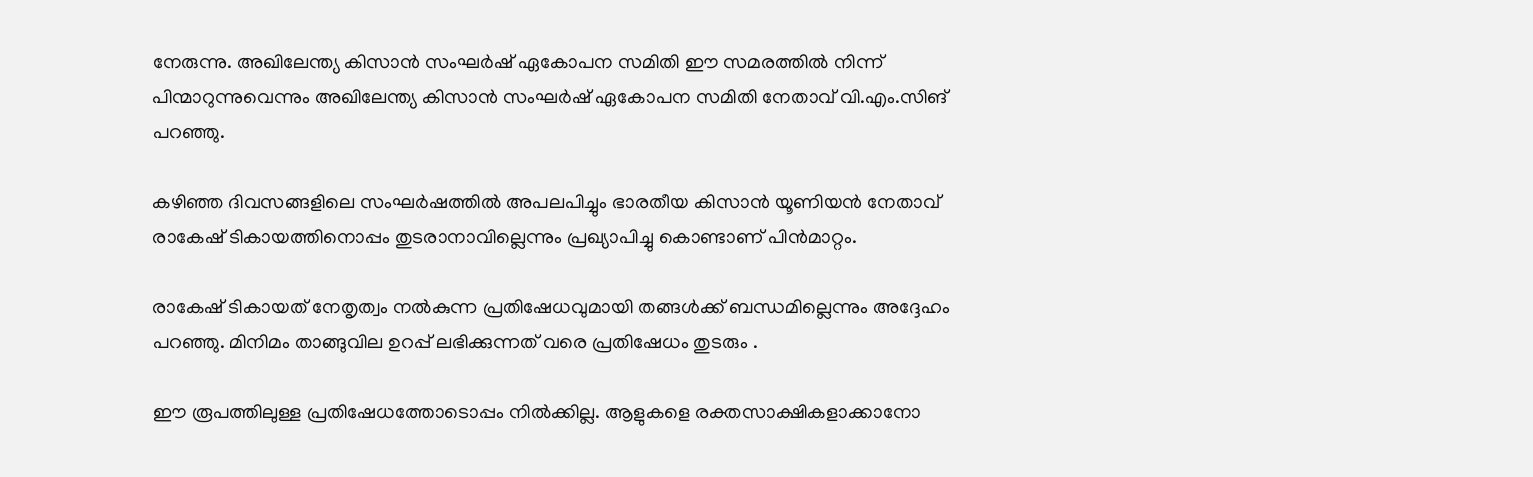നേരുന്നു. അഖിലേന്ത്യ കിസാന്‍ സംഘര്‍ഷ് ഏകോപന സമിതി ഈ സമരത്തില്‍ നിന്ന് പിന്മാറുന്നുവെന്നും അഖിലേന്ത്യ കിസാന്‍ സംഘര്‍ഷ് ഏകോപന സമിതി നേതാവ് വി.എം.സിങ് പറഞ്ഞു.

കഴിഞ്ഞ ദിവസങ്ങളിലെ സംഘര്‍ഷത്തില്‍ അപലപിച്ചും ഭാരതീയ കിസാന്‍ യൂണിയന്‍ നേതാവ് രാകേഷ് ടികായത്തിനൊപ്പം തുടരാനാവില്ലെന്നും പ്രഖ്യാപിച്ചു കൊണ്ടാണ് പിന്‍മാറ്റം.

രാകേഷ് ടികായത് നേതൃത്വം നല്‍കുന്ന പ്രതിഷേധവുമായി തങ്ങള്‍ക്ക് ബന്ധമില്ലെന്നും അദ്ദേഹം പറഞ്ഞു. മിനിമം താങ്ങുവില ഉറപ്പ് ലഭിക്കുന്നത് വരെ പ്രതിഷേധം തുടരും .

ഈ രൂപത്തിലുള്ള പ്രതിഷേധത്തോടൊപ്പം നില്‍ക്കില്ല. ആളുകളെ രക്തസാക്ഷികളാക്കാനോ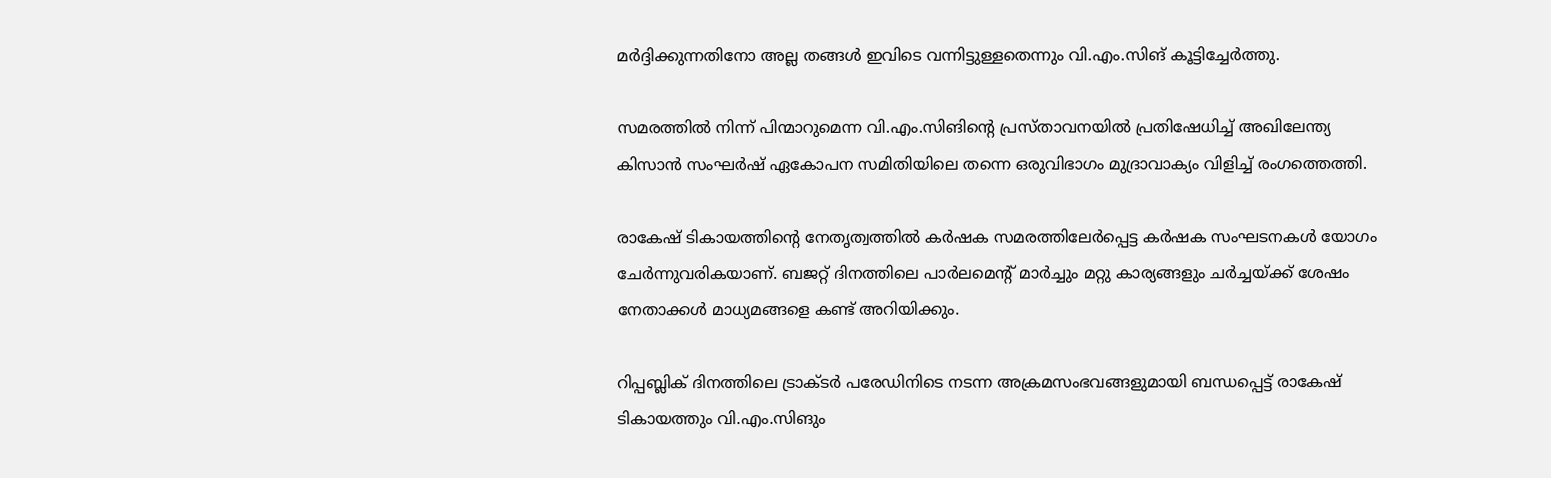മര്‍ദ്ദിക്കുന്നതിനോ അല്ല തങ്ങള്‍ ഇവിടെ വന്നിട്ടുള്ളതെന്നും വി.എം.സിങ് കൂട്ടിച്ചേര്‍ത്തു.

സമരത്തില്‍ നിന്ന് പിന്മാറുമെന്ന വി.എം.സിങിന്റെ പ്രസ്താവനയില്‍ പ്രതിഷേധിച്ച്‌ അഖിലേന്ത്യ കിസാന്‍ സംഘര്‍ഷ് ഏകോപന സമിതിയിലെ തന്നെ ഒരുവിഭാഗം മുദ്രാവാക്യം വിളിച്ച്‌ രംഗത്തെത്തി.

രാകേഷ് ടികായത്തിന്റെ നേതൃത്വത്തില്‍ കര്‍ഷക സമരത്തിലേര്‍പ്പെട്ട കര്‍ഷക സംഘടനകള്‍ യോഗം ചേര്‍ന്നുവരികയാണ്. ബജറ്റ് ദിനത്തിലെ പാര്‍ലമെന്റ് മാര്‍ച്ചും മറ്റു കാര്യങ്ങളും ചര്‍ച്ചയ്ക്ക് ശേഷം നേതാക്കള്‍ മാധ്യമങ്ങളെ കണ്ട് അറിയിക്കും.

റിപ്പബ്ലിക് ദിനത്തിലെ ട്രാക്ടര്‍ പരേഡിനിടെ നടന്ന അക്രമസംഭവങ്ങളുമായി ബന്ധപ്പെട്ട് രാകേഷ് ടികായത്തും വി.എം.സിങും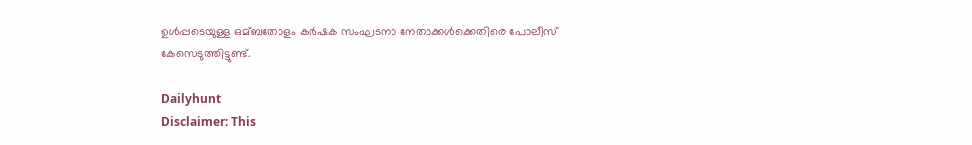ഉള്‍പ്പടെയുള്ള ഒമ്ബതോളം കര്‍ഷക സംഘടനാ നേതാക്കള്‍ക്കെതിരെ പോലീസ് കേസെടുത്തിട്ടുണ്ട്.

Dailyhunt
Disclaimer: This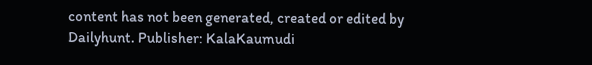content has not been generated, created or edited by Dailyhunt. Publisher: KalaKaumudi